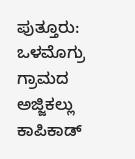ಪುತ್ತೂರು: ಒಳಮೊಗ್ರು ಗ್ರಾಮದ ಅಜ್ಜಿಕಲ್ಲು ಕಾಪಿಕಾಡ್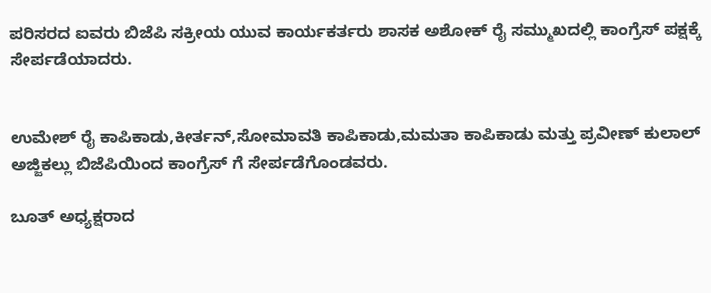ಪರಿಸರದ ಐವರು ಬಿಜೆಪಿ ಸಕ್ರೀಯ ಯುವ ಕಾರ್ಯಕರ್ತರು ಶಾಸಕ ಅಶೋಕ್ ರೈ ಸಮ್ಮುಖದಲ್ಲಿ ಕಾಂಗ್ರೆಸ್ ಪಕ್ಷಕ್ಕೆ ಸೇರ್ಪಡೆಯಾದರು.


ಉಮೇಶ್ ರೈ ಕಾಪಿಕಾಡು,ಕೀರ್ತನ್,ಸೋಮಾವತಿ ಕಾಪಿಕಾಡು,ಮಮತಾ ಕಾಪಿಕಾಡು ಮತ್ತು ಪ್ರವೀಣ್ ಕುಲಾಲ್ ಅಜ್ಜಿಕಲ್ಲು ಬಿಜೆಪಿಯಿಂದ ಕಾಂಗ್ರೆಸ್ ಗೆ ಸೇರ್ಪಡೆಗೊಂಡವರು.

ಬೂತ್ ಅಧ್ಯಕ್ಷರಾದ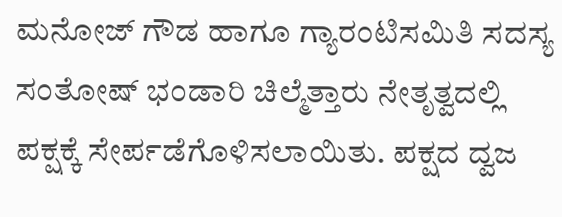ಮನೋಜ್ ಗೌಡ ಹಾಗೂ ಗ್ಯಾರಂಟಿ‌ಸಮಿತಿ ಸದಸ್ಯ ಸಂತೋಷ್ ಭಂಡಾರಿ ಚಿಲ್ಮೆತ್ತಾರು ನೇತೃತ್ವದಲ್ಲಿ ಪಕ್ಷಕ್ಕೆ ಸೇರ್ಪಡೆಗೊಳಿಸಲಾಯಿತು. ಪಕ್ಷದ ದ್ವಜ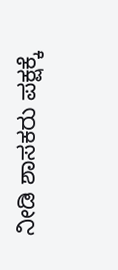ನೀಡಿ ಶಾಸಕರು ಪಕ್ಷಕ್ಕೆ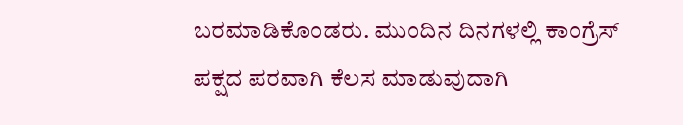ಬರಮಾಡಿಕೊಂಡರು. ಮುಂದಿನ ದಿನಗಳಲ್ಲಿ ಕಾಂಗ್ರೆಸ್ ಪಕ್ಷದ ಪರವಾಗಿ ಕೆಲಸ ಮಾಡುವುದಾಗಿ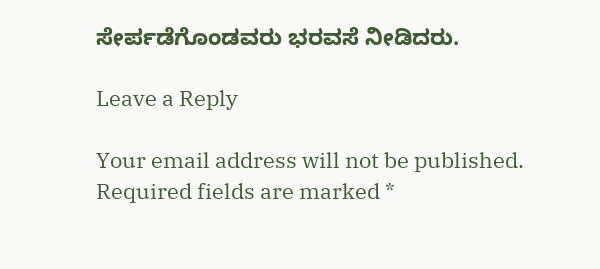ಸೇರ್ಪಡೆಗೊಂಡವರು ಭರವಸೆ ನೀಡಿದರು.

Leave a Reply

Your email address will not be published. Required fields are marked *